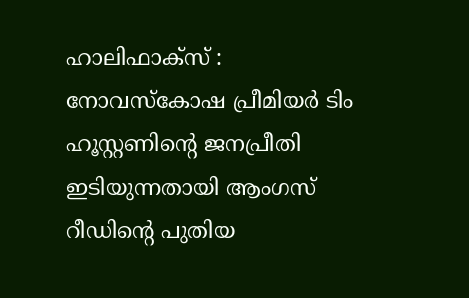ഹാലിഫാക്സ് : നോവസ്കോഷ പ്രീമിയർ ടിം ഹൂസ്റ്റണിന്റെ ജനപ്രീതി ഇടിയുന്നതായി ആംഗസ് റീഡിന്റെ പുതിയ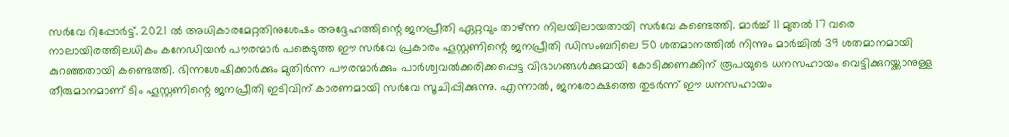സർവേ റിപ്പോർട്ട്. 2021 ൽ അധികാരമേറ്റതിനുശേഷം അദ്ദേഹത്തിന്റെ ജനപ്രീതി ഏറ്റവും താഴ്ന്ന നിലയിലായതായി സർവേ കണ്ടെത്തി. മാർച്ച് 11 മുതൽ 17 വരെ നാലായിരത്തിലധികം കനേഡിയൻ പൗരന്മാർ പങ്കെടുത്ത ഈ സർവേ പ്രകാരം ഹൂസ്റ്റണിന്റെ ജനപ്രീതി ഡിസംബറിലെ 50 ശതമാനത്തിൽ നിന്നും മാർച്ചിൽ 39 ശതമാനമായി കുറഞ്ഞതായി കണ്ടെത്തി. ഭിന്നശേഷിക്കാർക്കും മുതിർന്ന പൗരന്മാർക്കും പാർശ്വവൽക്കരിക്കപ്പെട്ട വിഭാഗങ്ങൾക്കുമായി കോടിക്കണക്കിന് രൂപയുടെ ധനസഹായം വെട്ടിക്കുറയ്ക്കാനുള്ള തീരുമാനമാണ് ടിം ഹൂസ്റ്റണിന്റെ ജനപ്രീതി ഇടിവിന് കാരണമായി സർവേ സൂചിപ്പിക്കുന്നു. എന്നാൽ, ജനരോക്ഷത്തെ തുടർന്ന് ഈ ധനസഹായം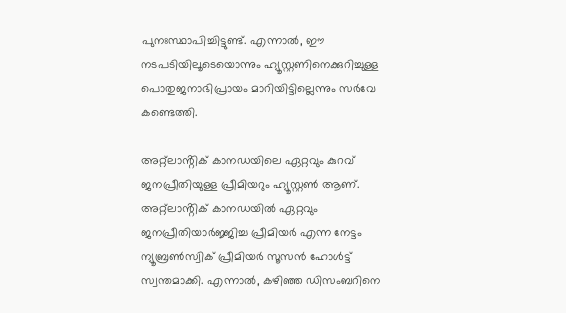പുനഃസ്ഥാപിച്ചിട്ടുണ്ട്. എന്നാൽ, ഈ നടപടിയിലൂടെയൊന്നും ഹ്യൂസ്റ്റണിനെക്കുറിച്ചുള്ള പൊതുജനാഭിപ്രായം മാറിയിട്ടില്ലെന്നും സർവേ കണ്ടെത്തി.

അറ്റ്ലാൻ്റിക് കാനഡയിലെ ഏറ്റവും കുറവ് ജനപ്രീതിയുള്ള പ്രീമിയറും ഹ്യൂസ്റ്റൺ ആണ്. അറ്റ്ലാൻ്റിക് കാനഡയിൽ ഏറ്റവും ജനപ്രീതിയാർജ്ജിച്ച പ്രീമിയർ എന്ന നേട്ടം ന്യൂബ്രൺസ്വിക് പ്രീമിയർ സൂസൻ ഹോൾട്ട് സ്വന്തമാക്കി. എന്നാൽ, കഴിഞ്ഞ ഡിസംബറിനെ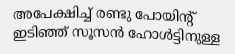അപേക്ഷിച്ച് രണ്ടു പോയിൻ്റ് ഇടിഞ്ഞ് സൂസൻ ഹോൾട്ടിനുള്ള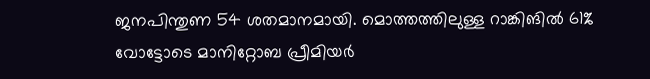ജനപിന്തുണ 54 ശതമാനമായി. മൊത്തത്തിലുള്ള റാങ്കിങിൽ 61% വോട്ടോടെ മാനിറ്റോബ പ്രീമിയർ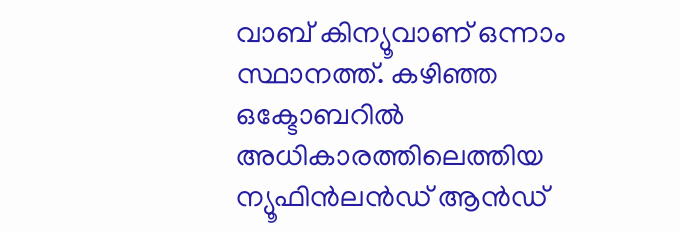വാബ് കിന്യൂവാണ് ഒന്നാം സ്ഥാനത്ത്. കഴിഞ്ഞ ഒക്ടോബറിൽ അധികാരത്തിലെത്തിയ ന്യൂഫിൻലൻഡ് ആൻഡ്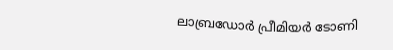ലാബ്രഡോർ പ്രീമിയർ ടോണി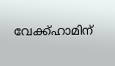വേക്ക്ഹാമിന്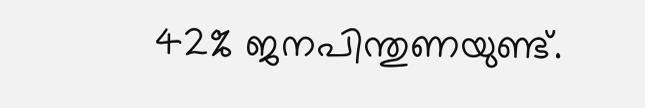42% ജനപിന്തുണയുണ്ട്.